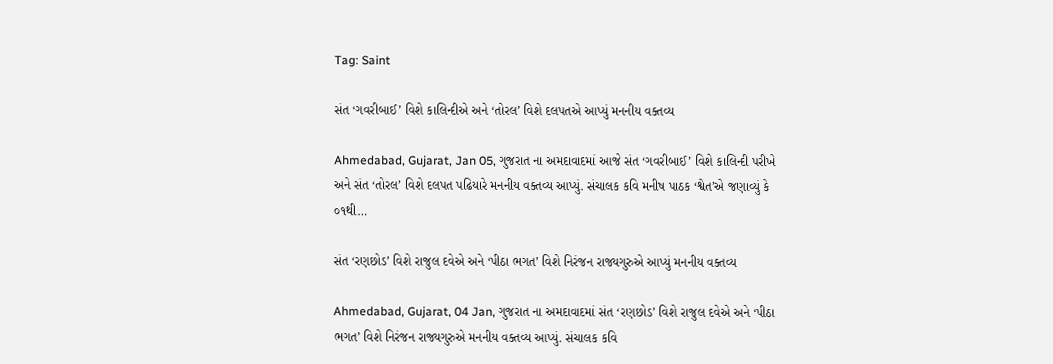Tag: Saint

સંત ‘ગવરીબાઈ’ વિશે કાલિન્દીએ અને ‘તોરલ’ વિશે દલપતએ આપ્યું મનનીય વક્તવ્ય

Ahmedabad, Gujarat, Jan 05, ગુજરાત ના અમદાવાદમાં આજે સંત ‘ગવરીબાઈ’ વિશે કાલિન્દી પરીખે અને સંત ‘તોરલ’ વિશે દલપત પઢિયારે મનનીય વક્તવ્ય આપ્યું. સંચાલક કવિ મનીષ પાઠક ‘શ્વેત’એ જણાવ્યું કે ૦૧થી…

સંત ‘રણછોડ’ વિશે રાજુલ દવેએ અને ‘પીઠા ભગત’ વિશે નિરંજન રાજ્યગુરુએ આપ્યું મનનીય વક્તવ્ય

Ahmedabad, Gujarat, 04 Jan, ગુજરાત ના અમદાવાદમાં સંત ‘રણછોડ’ વિશે રાજુલ દવેએ અને ‘પીઠા ભગત’ વિશે નિરંજન રાજ્યગુરુએ મનનીય વક્તવ્ય આપ્યું. સંચાલક કવિ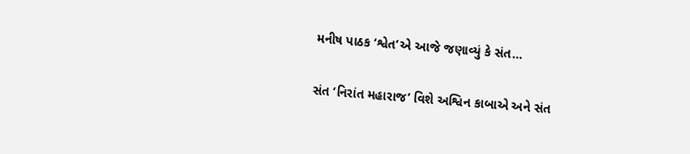મનીષ પાઠક ‘શ્વેત’એ આજે જણાવ્યું કે સંત…

સંત ‘નિરાંત મહારાજ’ વિશે અશ્વિન કાબાએ અને સંત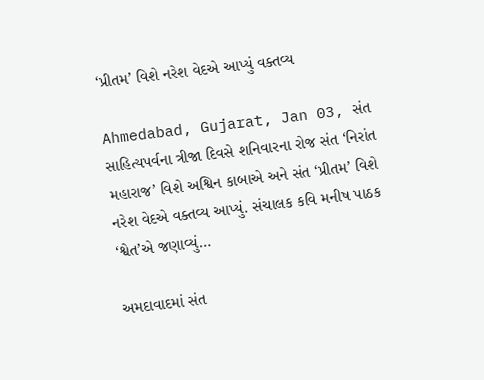‘પ્રીતમ’ વિશે નરેશ વેદએ આપ્યું વક્તવ્ય

Ahmedabad, Gujarat, Jan 03, સંત સાહિત્યપર્વના ત્રીજા દિવસે શનિવારના રોજ સંત ‘નિરાંત મહારાજ’ વિશે અશ્વિન કાબાએ અને સંત ‘પ્રીતમ’ વિશે નરેશ વેદએ વક્તવ્ય આપ્યું. સંચાલક કવિ મનીષ પાઠક ‘શ્વેત’એ જણાવ્યું…

અમદાવાદમાં સંત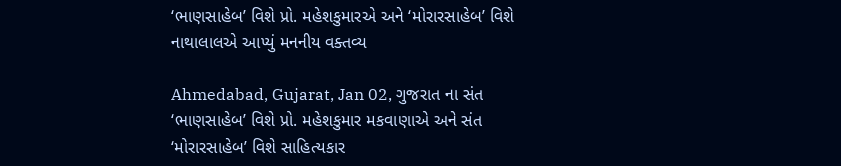‘ભાણસાહેબ’ વિશે પ્રો. મહેશકુમારએ અને ‘મોરારસાહેબ’ વિશે નાથાલાલએ આપ્યું મનનીય વક્તવ્ય

Ahmedabad, Gujarat, Jan 02, ગુજરાત ના સંત ‘ભાણસાહેબ’ વિશે પ્રો. મહેશકુમાર મકવાણાએ અને સંત ‘મોરારસાહેબ’ વિશે સાહિત્યકાર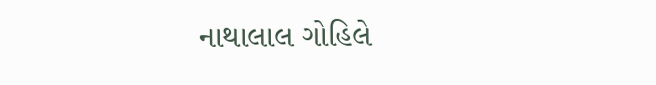નાથાલાલ ગોહિલે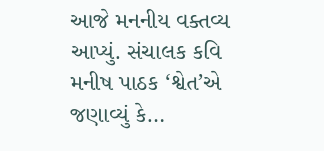આજે મનનીય વક્તવ્ય આપ્યું. સંચાલક કવિ મનીષ પાઠક ‘શ્વેત’એ જણાવ્યું કે…